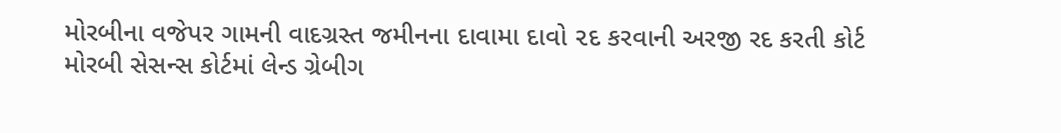મોરબીના વજેપર ગામની વાદગ્રસ્ત જમીનના દાવામા દાવો ૨દ કરવાની અરજી રદ કરતી કોર્ટ
મોરબી સેસન્સ કોર્ટમાં લેન્ડ ગ્રેબીગ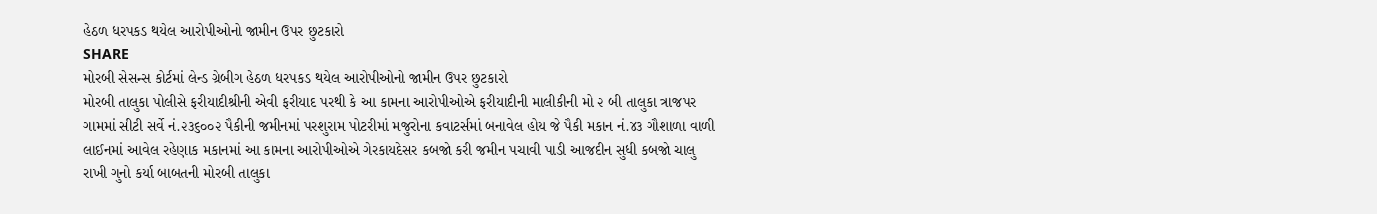હેઠળ ધરપકડ થયેલ આરોપીઓનો જામીન ઉપર છુટકારો
SHARE
મોરબી સેસન્સ કોર્ટમાં લેન્ડ ગ્રેબીગ હેઠળ ધરપકડ થયેલ આરોપીઓનો જામીન ઉપર છુટકારો
મોરબી તાલુકા પોલીસે ફરીયાદીશ્રીની એવી ફરીયાદ પરથી કે આ કામના આરોપીઓએ ફરીયાદીની માલીકીની મો ૨ બી તાલુકા ત્રાજપર ગામમાં સીટી સર્વે નં.૨૩૬૦૦૨ પૈકીની જમીનમાં પરશુરામ પોટરીમાં મજુરોના કવાટર્સમાં બનાવેલ હોય જે પૈકી મકાન નં.૪૩ ગૌશાળા વાળી લાઈનમાં આવેલ રહેણાક મકાનમાં આ કામના આરોપીઓએ ગેરકાયદેસર કબજો કરી જમીન પચાવી પાડી આજદીન સુધી કબજો ચાલુ રાખી ગુનો કર્યા બાબતની મોરબી તાલુકા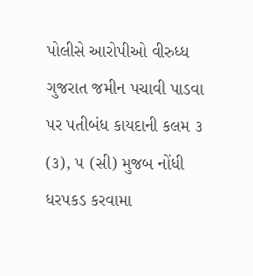પોલીસે આરોપીઓ વીરુધ્ધ ગુજરાત જમીન પચાવી પાડવા પર પતીબંધ કાયદાની કલમ ૩ (૩), ૫ (સી) મુજબ નોંધી ધરપકડ કરવામા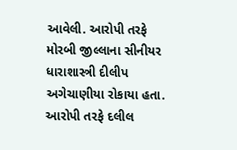આવેલી. આરોપી તરફે મોરબી જીલ્લાના સીનીયર ધારાશાસ્ત્રી દીલીપ અગેચાણીયા રોકાયા હતા.
આરોપી તરફે દલીલ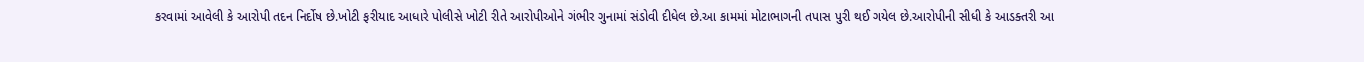કરવામાં આવેલી કે આરોપી તદન નિર્દોષ છે.ખોટી ફરીયાદ આધારે પોલીસે ખોટી રીતે આરોપીઓને ગંભીર ગુનામાં સંડોવી દીધેલ છે.આ કામમાં મોટાભાગની તપાસ પુરી થઈ ગયેલ છે.આરોપીની સીધી કે આડક્તરી આ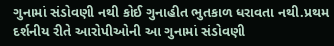ગુનામાં સંડોવણી નથી કોઈ ગુનાહીત ભુતકાળ ધરાવતા નથી.પ્રથમ દર્શનીય રીતે આરોપીઓની આ ગુનામાં સંડોવણી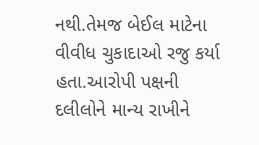નથી.તેમજ બેઈલ માટેના વીવીધ ચુકાદાઓ રજુ કર્યા હતા.આરોપી પક્ષની દલીલોને માન્ય રાખીને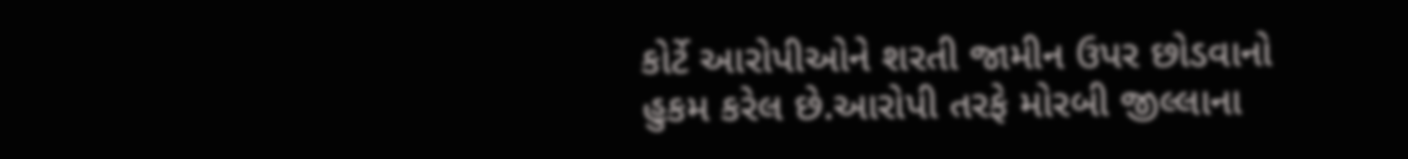કોર્ટે આરોપીઓને શરતી જામીન ઉપર છોડવાનો હુકમ કરેલ છે.આરોપી તરફે મોરબી જીલ્લાના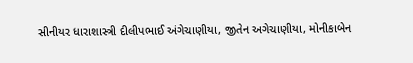સીનીયર ધારાશાસ્ત્રી દીલીપભાઈ અંગેચાણીયા, જીતેન અગેચાણીયા, મોનીકાબેન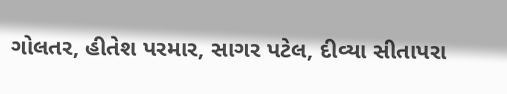ગોલતર, હીતેશ પરમાર, સાગર પટેલ, દીવ્યા સીતાપરા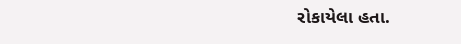રોકાયેલા હતા.